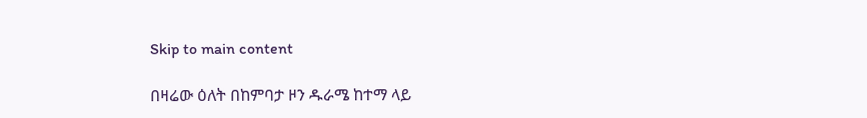Skip to main content

በዛሬው ዕለት በከምባታ ዞን ዱራሜ ከተማ ላይ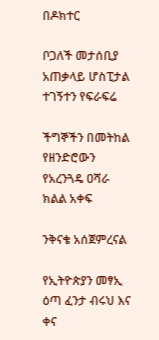በዶክተር

ቦጋለች መታሰቢያ አጠቃላይ ሆስፒታል ተገኝተን የፍራፍሬ

ችግኞችን በመትከል  የዘንድሮውን የአረንጓዴ ዐሻራ ክልል አቀፍ

ንቅናቄ አሰጀምረናል

የኢትዮጵያን መፃኢ ዕጣ ፈንታ ብሩህ እና ቀና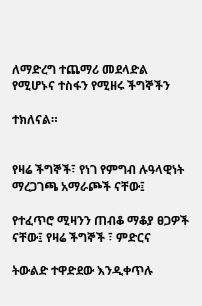ለማድረግ ተጨማሪ መደላድል የሚሆኑና ተስፋን የሚዘሩ ችግኞችን

ተክለናል።


የዛሬ ችግኞች፣ የነገ የምግብ ሉዓላዊነት ማረጋገጫ አማራጮች ናቸው፤

የተፈጥሮ ሚዛንን ጠብቆ ማቆያ ፀጋዎች ናቸው፤ የዛሬ ችግኞች ፣ ምድርና

ትውልድ ተዋድደው እንዲቀጥሉ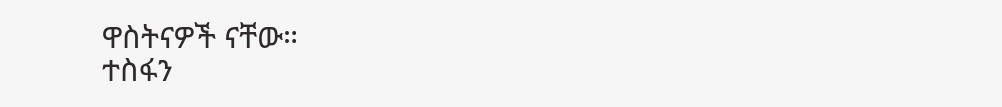ዋስትናዎች ናቸው።
ተስፋን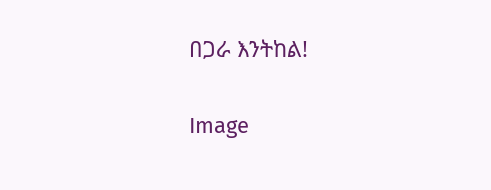በጋራ እንትከል!

Image